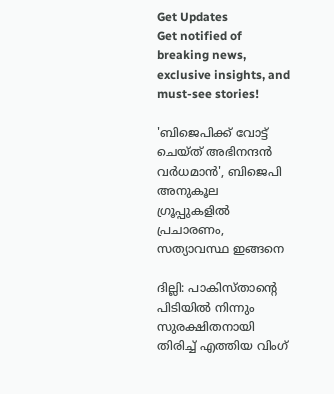Get Updates
Get notified of breaking news, exclusive insights, and must-see stories!

'ബിജെപിക്ക് വോട്ട് ചെയ്ത് അഭിനന്ദൻ വർധമാൻ', ബിജെപി അനുകൂല ഗ്രൂപ്പുകളിൽ പ്രചാരണം, സത്യാവസ്ഥ ഇങ്ങനെ

ദില്ലി: പാകിസ്താന്റെ പിടിയില്‍ നിന്നും സുരക്ഷിതനായി തിരിച്ച് എത്തിയ വിംഗ്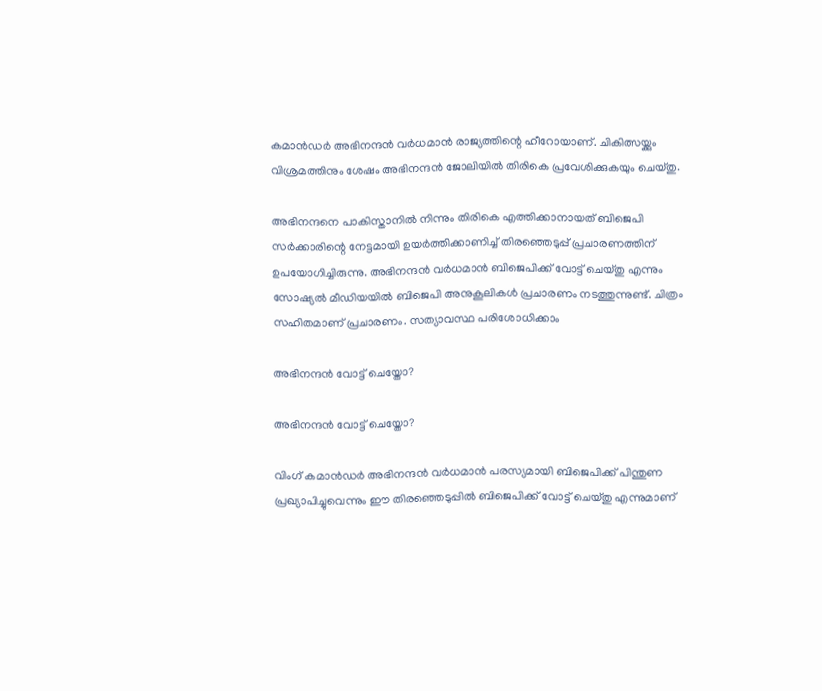കമാന്‍ഡര്‍ അഭിനന്ദന്‍ വര്‍ധമാന്‍ രാജ്യത്തിന്റെ ഹീറോയാണ്. ചികിത്സയ്ക്കും വിശ്രമത്തിനും ശേഷം അഭിനന്ദന്‍ ജോലിയില്‍ തിരികെ പ്രവേശിക്കുകയും ചെയ്തു.

അഭിനന്ദനെ പാകിസ്താനില്‍ നിന്നും തിരികെ എത്തിക്കാനായത് ബിജെപി സര്‍ക്കാരിന്റെ നേട്ടമായി ഉയര്‍ത്തിക്കാണിച്ച് തിരഞ്ഞെടുപ്പ് പ്രചാരണത്തിന് ഉപയോഗിച്ചിരുന്നു. അഭിനന്ദന്‍ വര്‍ധമാന്‍ ബിജെപിക്ക് വോട്ട് ചെയ്തു എന്നും സോഷ്യല്‍ മീഡിയയില്‍ ബിജെപി അനുകൂലികള്‍ പ്രചാരണം നടത്തുന്നുണ്ട്. ചിത്രം സഹിതമാണ് പ്രചാരണം. സത്യാവസ്ഥ പരിശോധിക്കാം

അഭിനന്ദൻ വോട്ട് ചെയ്തോ?

അഭിനന്ദൻ വോട്ട് ചെയ്തോ?

വിംഗ് കമാന്‍ഡര്‍ അഭിനന്ദന്‍ വര്‍ധമാന്‍ പരസ്യമായി ബിജെപിക്ക് പിന്തുണ പ്രഖ്യാപിച്ചുവെന്നും ഈ തിരഞ്ഞെടുപ്പില്‍ ബിജെപിക്ക് വോട്ട് ചെയ്തു എന്നുമാണ്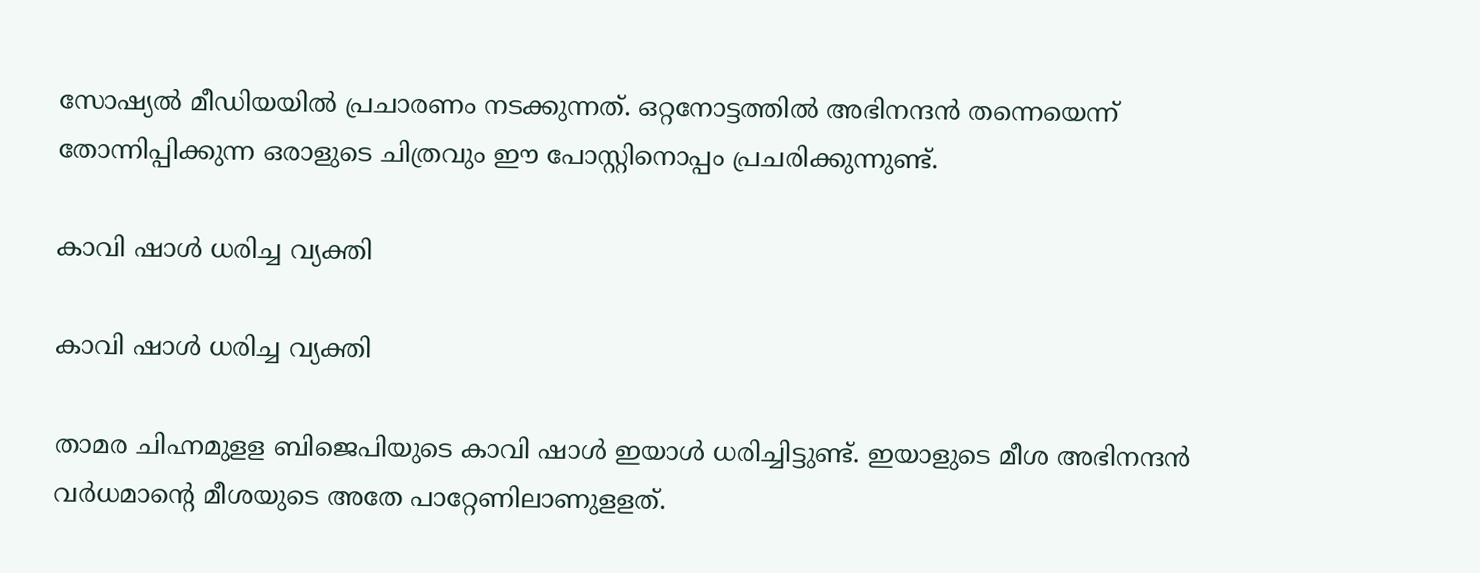സോഷ്യല്‍ മീഡിയയില്‍ പ്രചാരണം നടക്കുന്നത്. ഒറ്റനോട്ടത്തില്‍ അഭിനന്ദന്‍ തന്നെയെന്ന് തോന്നിപ്പിക്കുന്ന ഒരാളുടെ ചിത്രവും ഈ പോസ്റ്റിനൊപ്പം പ്രചരിക്കുന്നുണ്ട്.

കാവി ഷാൾ ധരിച്ച വ്യക്തി

കാവി ഷാൾ ധരിച്ച വ്യക്തി

താമര ചിഹ്നമുളള ബിജെപിയുടെ കാവി ഷാള്‍ ഇയാള്‍ ധരിച്ചിട്ടുണ്ട്. ഇയാളുടെ മീശ അഭിനന്ദന്‍ വര്‍ധമാന്റെ മീശയുടെ അതേ പാറ്റേണിലാണുളളത്.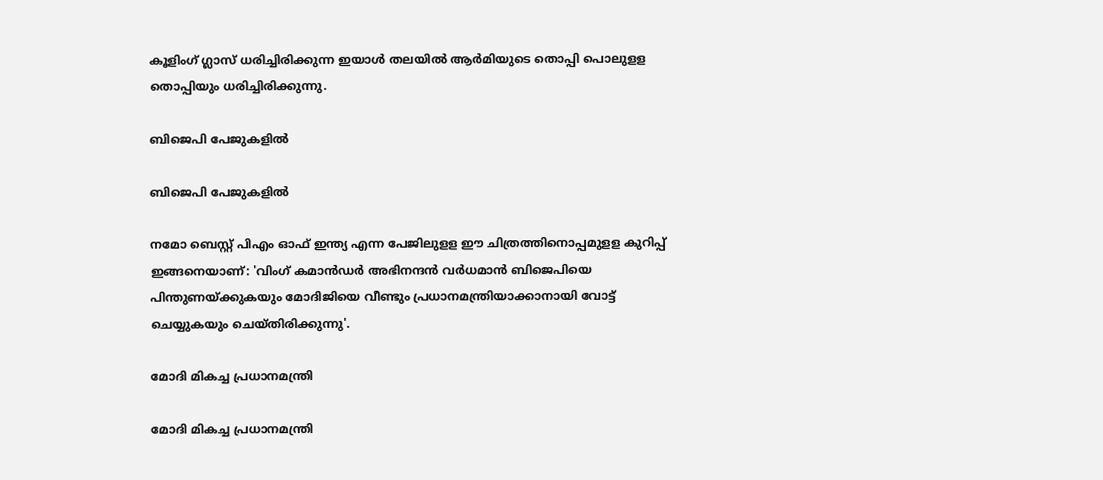കൂളിംഗ് ഗ്ലാസ് ധരിച്ചിരിക്കുന്ന ഇയാള്‍ തലയില്‍ ആര്‍മിയുടെ തൊപ്പി പൊലുളള തൊപ്പിയും ധരിച്ചിരിക്കുന്നു.

ബിജെപി പേജുകളിൽ

ബിജെപി പേജുകളിൽ

നമോ ബെസ്റ്റ് പിഎം ഓഫ് ഇന്ത്യ എന്ന പേജിലുളള ഈ ചിത്രത്തിനൊപ്പമുളള കുറിപ്പ് ഇങ്ങനെയാണ്: 'വിംഗ് കമാന്‍ഡര്‍ അഭിനന്ദന്‍ വര്‍ധമാന്‍ ബിജെപിയെ പിന്തുണയ്ക്കുകയും മോദിജിയെ വീണ്ടും പ്രധാനമന്ത്രിയാക്കാനായി വോട്ട് ചെയ്യുകയും ചെയ്തിരിക്കുന്നു'.

മോദി മികച്ച പ്രധാനമന്ത്രി

മോദി മികച്ച പ്രധാനമന്ത്രി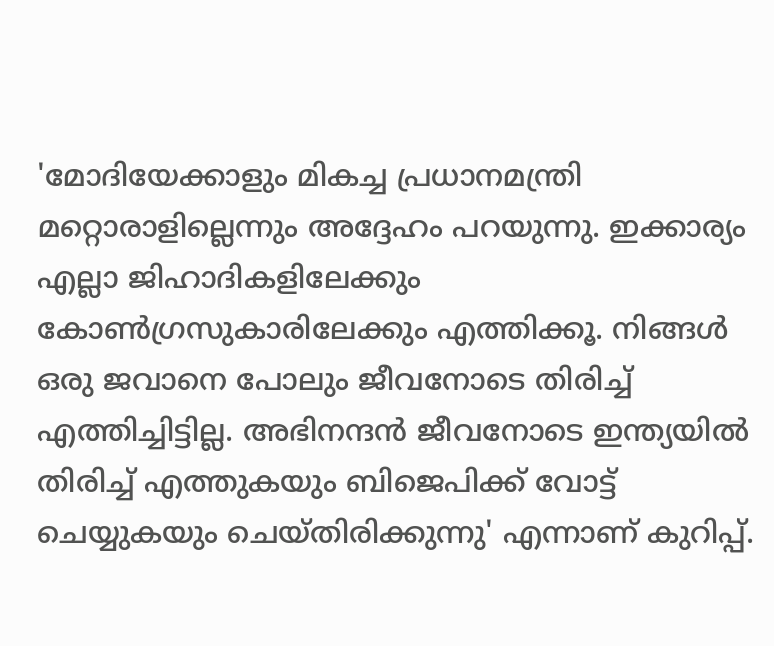'മോദിയേക്കാളും മികച്ച പ്രധാനമന്ത്രി മറ്റൊരാളില്ലെന്നും അദ്ദേഹം പറയുന്നു. ഇക്കാര്യം എല്ലാ ജിഹാദികളിലേക്കും കോണ്‍ഗ്രസുകാരിലേക്കും എത്തിക്കൂ. നിങ്ങള്‍ ഒരു ജവാനെ പോലും ജീവനോടെ തിരിച്ച് എത്തിച്ചിട്ടില്ല. അഭിനന്ദന്‍ ജീവനോടെ ഇന്ത്യയില്‍ തിരിച്ച് എത്തുകയും ബിജെപിക്ക് വോട്ട് ചെയ്യുകയും ചെയ്തിരിക്കുന്നു' എന്നാണ് കുറിപ്പ്.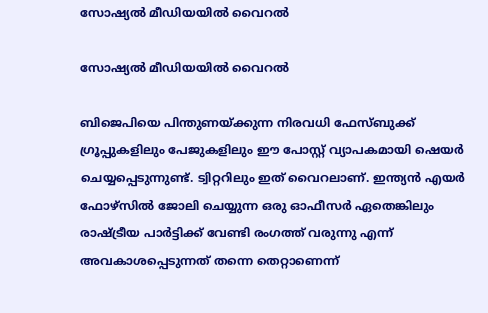സോഷ്യൽ മീഡിയയിൽ വൈറൽ

സോഷ്യൽ മീഡിയയിൽ വൈറൽ

ബിജെപിയെ പിന്തുണയ്ക്കുന്ന നിരവധി ഫേസ്ബുക്ക് ഗ്രൂപ്പുകളിലും പേജുകളിലും ഈ പോസ്റ്റ് വ്യാപകമായി ഷെയര്‍ ചെയ്യപ്പെടുന്നുണ്ട്. ട്വിറ്ററിലും ഇത് വൈറലാണ്. ഇന്ത്യന്‍ എയര്‍ ഫോഴ്‌സില്‍ ജോലി ചെയ്യുന്ന ഒരു ഓഫീസര്‍ ഏതെങ്കിലും രാഷ്ട്രീയ പാര്‍ട്ടിക്ക് വേണ്ടി രംഗത്ത് വരുന്നു എന്ന് അവകാശപ്പെടുന്നത് തന്നെ തെറ്റാണെന്ന്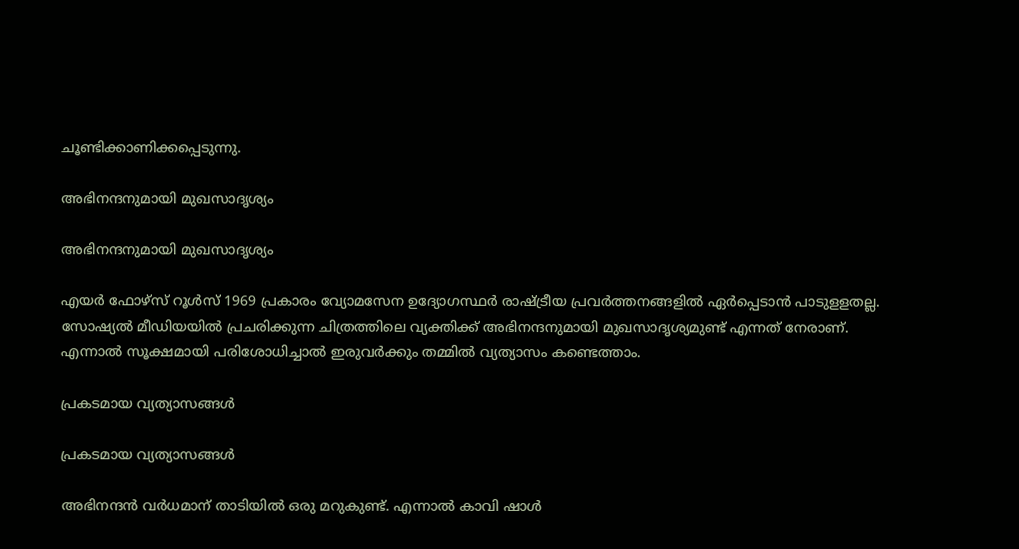ചൂണ്ടിക്കാണിക്കപ്പെടുന്നു.

അഭിനന്ദനുമായി മുഖസാദൃശ്യം

അഭിനന്ദനുമായി മുഖസാദൃശ്യം

എയര്‍ ഫോഴ്‌സ് റൂള്‍സ് 1969 പ്രകാരം വ്യോമസേന ഉദ്യോഗസ്ഥര്‍ രാഷ്ട്രീയ പ്രവര്‍ത്തനങ്ങളില്‍ ഏര്‍പ്പെടാന്‍ പാടുളളതല്ല. സോഷ്യല്‍ മീഡിയയില്‍ പ്രചരിക്കുന്ന ചിത്രത്തിലെ വ്യക്തിക്ക് അഭിനന്ദനുമായി മുഖസാദൃശ്യമുണ്ട് എന്നത് നേരാണ്. എന്നാല്‍ സൂക്ഷമായി പരിശോധിച്ചാല്‍ ഇരുവര്‍ക്കും തമ്മില്‍ വ്യത്യാസം കണ്ടെത്താം.

പ്രകടമായ വ്യത്യാസങ്ങൾ

പ്രകടമായ വ്യത്യാസങ്ങൾ

അഭിനന്ദന്‍ വര്‍ധമാന് താടിയില്‍ ഒരു മറുകുണ്ട്. എന്നാല്‍ കാവി ഷാള്‍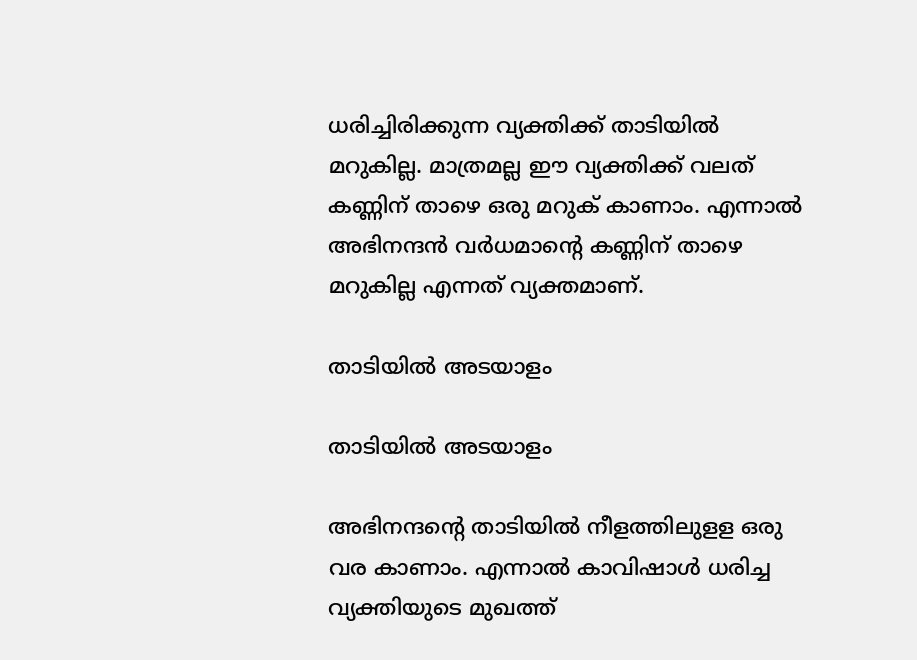ധരിച്ചിരിക്കുന്ന വ്യക്തിക്ക് താടിയില്‍ മറുകില്ല. മാത്രമല്ല ഈ വ്യക്തിക്ക് വലത് കണ്ണിന് താഴെ ഒരു മറുക് കാണാം. എന്നാല്‍ അഭിനന്ദന്‍ വര്‍ധമാന്റെ കണ്ണിന് താഴെ മറുകില്ല എന്നത് വ്യക്തമാണ്.

താടിയിൽ അടയാളം

താടിയിൽ അടയാളം

അഭിനന്ദന്റെ താടിയില്‍ നീളത്തിലുളള ഒരു വര കാണാം. എന്നാല്‍ കാവിഷാള്‍ ധരിച്ച വ്യക്തിയുടെ മുഖത്ത്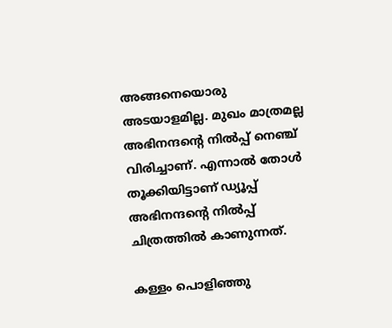അങ്ങനെയൊരു അടയാളമില്ല. മുഖം മാത്രമല്ല അഭിനന്ദന്റെ നില്‍പ്പ് നെഞ്ച് വിരിച്ചാണ്. എന്നാല്‍ തോള്‍ തൂക്കിയിട്ടാണ് ഡ്യൂപ്പ് അഭിനന്ദന്റെ നില്‍പ്പ് ചിത്രത്തില്‍ കാണുന്നത്.

കള്ളം പൊളിഞ്ഞു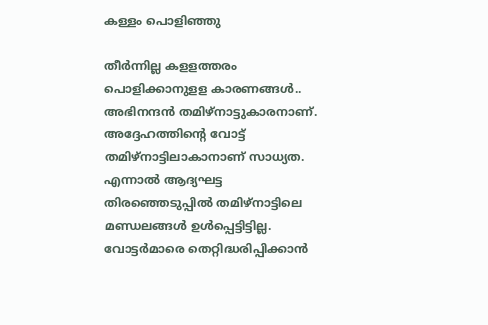കള്ളം പൊളിഞ്ഞു

തീര്‍ന്നില്ല കളളത്തരം പൊളിക്കാനുളള കാരണങ്ങള്‍.. അഭിനന്ദന്‍ തമിഴ്‌നാട്ടുകാരനാണ്. അദ്ദേഹത്തിന്റെ വോട്ട് തമിഴ്‌നാട്ടിലാകാനാണ് സാധ്യത. എന്നാല്‍ ആദ്യഘട്ട തിരഞ്ഞെടുപ്പില്‍ തമിഴ്‌നാട്ടിലെ മണ്ഡലങ്ങള്‍ ഉള്‍പ്പെട്ടിട്ടില്ല. വോട്ടര്‍മാരെ തെറ്റിദ്ധരിപ്പിക്കാന്‍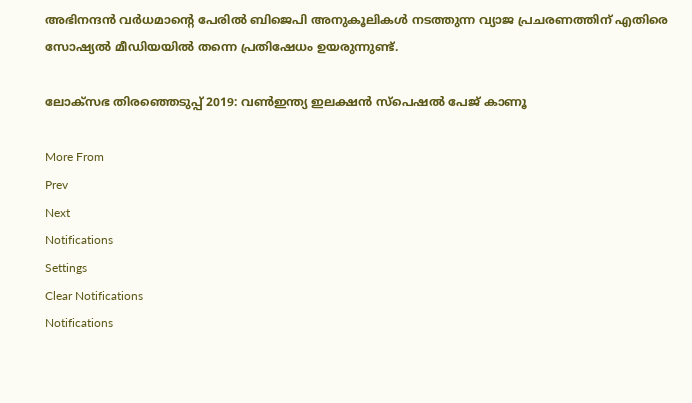അഭിനന്ദന്‍ വര്‍ധമാന്റെ പേരില്‍ ബിജെപി അനുകൂലികള്‍ നടത്തുന്ന വ്യാജ പ്രചരണത്തിന് എതിരെ സോഷ്യല്‍ മീഡിയയില്‍ തന്നെ പ്രതിഷേധം ഉയരുന്നുണ്ട്.

ലോക്സഭ തിരഞ്ഞെടുപ്പ് 2019: വൺഇന്ത്യ ഇലക്ഷൻ സ്പെഷൽ പേജ് കാണൂ

More From
Prev
Next
Notifications
Settings
Clear Notifications
Notifications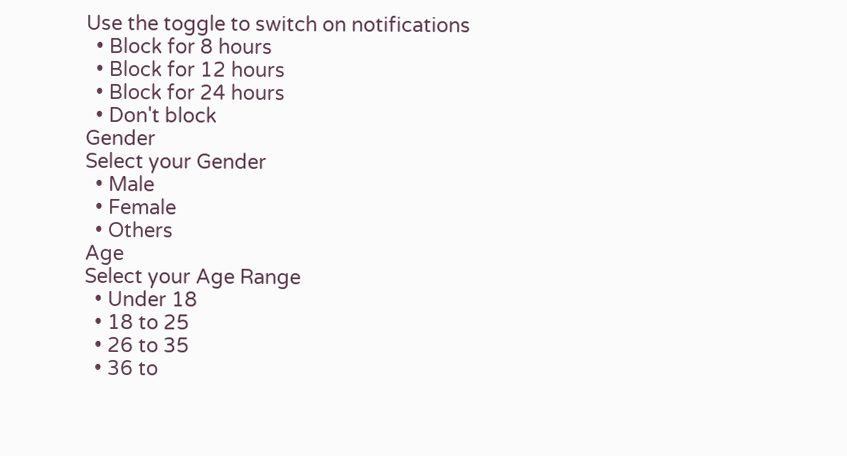Use the toggle to switch on notifications
  • Block for 8 hours
  • Block for 12 hours
  • Block for 24 hours
  • Don't block
Gender
Select your Gender
  • Male
  • Female
  • Others
Age
Select your Age Range
  • Under 18
  • 18 to 25
  • 26 to 35
  • 36 to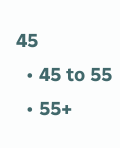45
  • 45 to 55
  • 55+